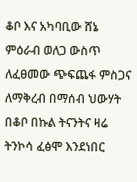ቆቦ እና አካባቢው ሸኔ ምዕራብ ወለጋ ውስጥ ለፈፀመው ጭፍጨፋ ምስጋና ለማቅረብ በማሰብ ህውሃት በቆቦ በኩል ትናንትና ዛሬ ትንኮሳ ፈፅሞ እንደነበር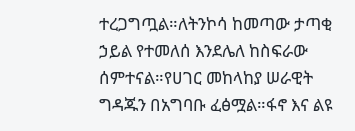ተረጋግጧል።ለትንኮሳ ከመጣው ታጣቂ ኃይል የተመለሰ እንደሌለ ከስፍራው ሰምተናል።የሀገር መከላከያ ሠራዊት ግዳጁን በአግባቡ ፈፅሟል።ፋኖ እና ልዩ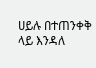ሀይሉ በተጠንቀቅ ላይ እንዳለ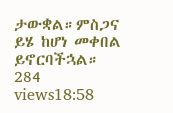ታውቋል።ምስጋና ይሄ ከሆነ መቀበል ይኖርባችኋል። 284 views18:58